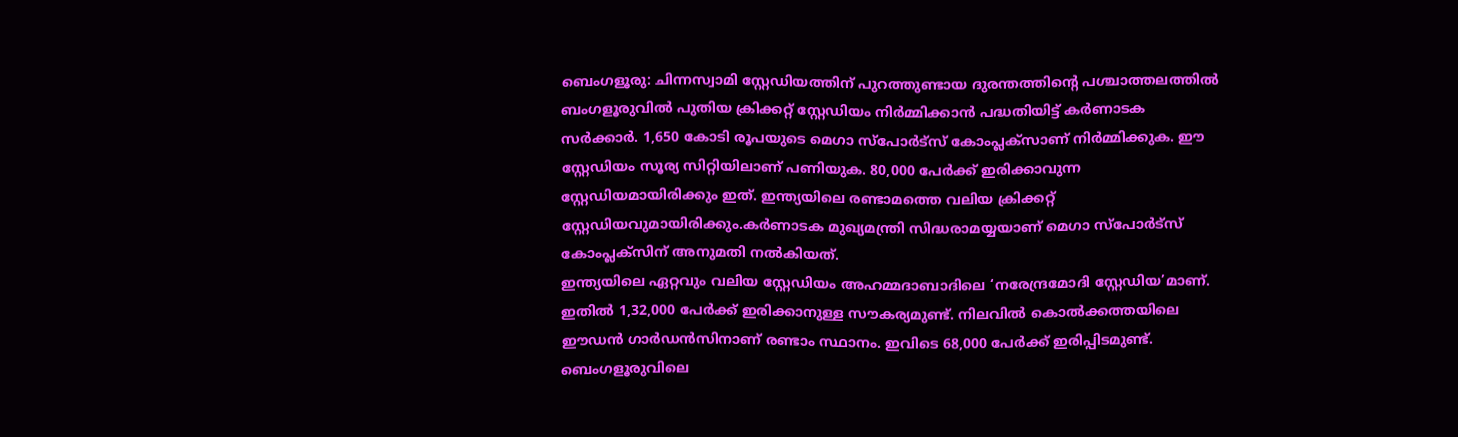ബെംഗളൂരു: ചിന്നസ്വാമി സ്റ്റേഡിയത്തിന് പുറത്തുണ്ടായ ദുരന്തത്തിന്റെ പശ്ചാത്തലത്തിൽ ബംഗളൂരുവിൽ പുതിയ ക്രിക്കറ്റ് സ്റ്റേഡിയം നിർമ്മിക്കാൻ പദ്ധതിയിട്ട് കർണാടക സർക്കാർ. 1,650 കോടി രൂപയുടെ മെഗാ സ്പോർട്സ് കോംപ്ലക്സാണ് നിർമ്മിക്കുക. ഈ സ്റ്റേഡിയം സൂര്യ സിറ്റിയിലാണ് പണിയുക. 80,000 പേർക്ക് ഇരിക്കാവുന്ന സ്റ്റേഡിയമായിരിക്കും ഇത്. ഇന്ത്യയിലെ രണ്ടാമത്തെ വലിയ ക്രിക്കറ്റ് സ്റ്റേഡിയവുമായിരിക്കും.കർണാടക മുഖ്യമന്ത്രി സിദ്ധരാമയ്യയാണ് മെഗാ സ്പോർട്സ് കോംപ്ലക്സിന് അനുമതി നൽകിയത്.
ഇന്ത്യയിലെ ഏറ്റവും വലിയ സ്റ്റേഡിയം അഹമ്മദാബാദിലെ ‘നരേന്ദ്രമോദി സ്റ്റേഡിയ’മാണ്. ഇതിൽ 1,32,000 പേർക്ക് ഇരിക്കാനുള്ള സൗകര്യമുണ്ട്. നിലവിൽ കൊൽക്കത്തയിലെ ഈഡൻ ഗാർഡൻസിനാണ് രണ്ടാം സ്ഥാനം. ഇവിടെ 68,000 പേർക്ക് ഇരിപ്പിടമുണ്ട്. ബെംഗളൂരുവിലെ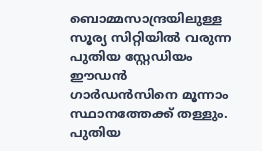ബൊമ്മസാന്ദ്രയിലുള്ള സൂര്യ സിറ്റിയിൽ വരുന്ന പുതിയ സ്റ്റേഡിയം ഈഡൻ ഗാർഡൻസിനെ മൂന്നാം സ്ഥാനത്തേക്ക് തള്ളും.
പുതിയ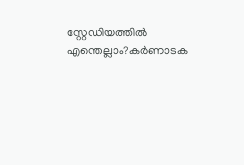സ്റ്റേഡിയത്തിൽ എന്തെല്ലാം?കർണാടക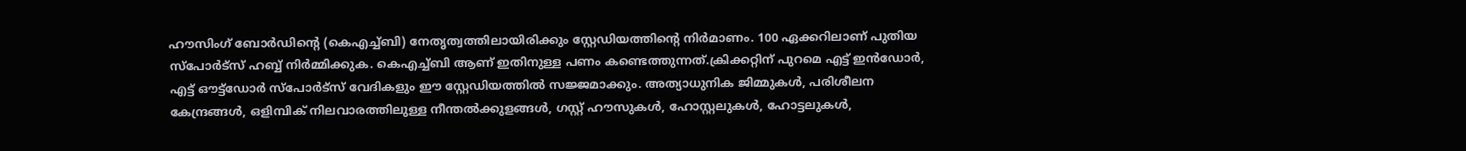ഹൗസിംഗ് ബോർഡിന്റെ (കെഎച്ച്ബി) നേതൃത്വത്തിലായിരിക്കും സ്റ്റേഡിയത്തിന്റെ നിർമാണം. 100 ഏക്കറിലാണ് പുതിയ സ്പോർട്സ് ഹബ്ബ് നിർമ്മിക്കുക. കെഎച്ച്ബി ആണ് ഇതിനുള്ള പണം കണ്ടെത്തുന്നത്.ക്രിക്കറ്റിന് പുറമെ എട്ട് ഇൻഡോർ, എട്ട് ഔട്ട്ഡോർ സ്പോർട്സ് വേദികളും ഈ സ്റ്റേഡിയത്തിൽ സജ്ജമാക്കും. അത്യാധുനിക ജിമ്മുകൾ, പരിശീലന കേന്ദ്രങ്ങൾ, ഒളിമ്പിക് നിലവാരത്തിലുള്ള നീന്തൽക്കുളങ്ങൾ, ഗസ്റ്റ് ഹൗസുകൾ, ഹോസ്റ്റലുകൾ, ഹോട്ടലുകൾ,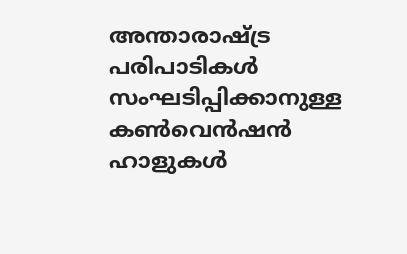അന്താരാഷ്ട്ര പരിപാടികൾ സംഘടിപ്പിക്കാനുള്ള കൺവെൻഷൻ ഹാളുകൾ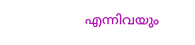എന്നിവയും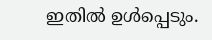ഇതിൽ ഉൾപ്പെടും.